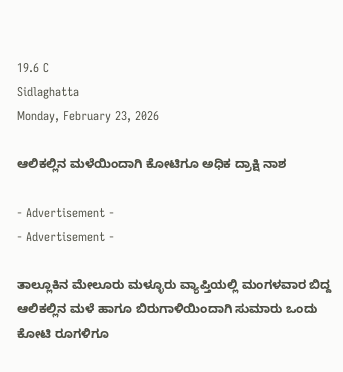19.6 C
Sidlaghatta
Monday, February 23, 2026

ಆಲಿಕಲ್ಲಿನ ಮಳೆಯಿಂದಾಗಿ ಕೋಟಿಗೂ ಅಧಿಕ ದ್ರಾಕ್ಷಿ ನಾಶ

- Advertisement -
- Advertisement -

ತಾಲ್ಲೂಕಿನ ಮೇಲೂರು ಮಳ್ಳೂರು ವ್ಯಾಪ್ತಿಯಲ್ಲಿ ಮಂಗಳವಾರ ಬಿದ್ದ ಆಲಿಕಲ್ಲಿನ ಮಳೆ ಹಾಗೂ ಬಿರುಗಾಳಿಯಿಂದಾಗಿ ಸುಮಾರು ಒಂದು ಕೋಟಿ ರೂಗಳಿಗೂ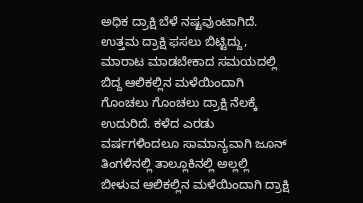ಅಧಿಕ ದ್ರಾಕ್ಷಿ ಬೆಳೆ ನಷ್ಟವುಂಟಾಗಿದೆ.
ಉತ್ತಮ ದ್ರಾಕ್ಷಿ ಫಸಲು ಬಿಟ್ಟಿದ್ದು, ಮಾರಾಟ ಮಾಡಬೇಕಾದ ಸಮಯದಲ್ಲಿ ಬಿದ್ದ ಆಲಿಕಲ್ಲಿನ ಮಳೆಯಿಂದಾಗಿ ಗೊಂಚಲು ಗೊಂಚಲು ದ್ರಾಕ್ಷಿ ನೆಲಕ್ಕೆ ಉದುರಿದೆ. ಕಳೆದ ಎರಡು ವರ್ಷಗಳಿಂದಲೂ ಸಾಮಾನ್ಯವಾಗಿ ಜೂನ್ ತಿಂಗಳಿನಲ್ಲಿ ತಾಲ್ಲೂಕಿನಲ್ಲಿ ಅಲ್ಲಲ್ಲಿ ಬೀಳುವ ಆಲಿಕಲ್ಲಿನ ಮಳೆಯಿಂದಾಗಿ ದ್ರಾಕ್ಷಿ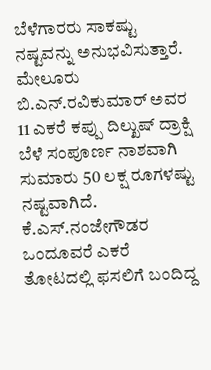ಬೆಳೆಗಾರರು ಸಾಕಷ್ಟು ನಷ್ಟವನ್ನು ಅನುಭವಿಸುತ್ತಾರೆ.
ಮೇಲೂರು ಬಿ.ಎನ್.ರವಿಕುಮಾರ್ ಅವರ 11 ಎಕರೆ ಕಪ್ಪು ದಿಲ್ಖುಷ್ ದ್ರಾಕ್ಷಿ ಬೆಳೆ ಸಂಪೂರ್ಣ ನಾಶವಾಗಿ ಸುಮಾರು 50 ಲಕ್ಷ ರೂಗಳಷ್ಟು ನಷ್ಟವಾಗಿದೆ. ಕೆ.ಎಸ್.ನಂಜೇಗೌಡರ ಒಂದೂವರೆ ಎಕರೆ ತೋಟದಲ್ಲಿ ಫಸಲಿಗೆ ಬಂದಿದ್ದ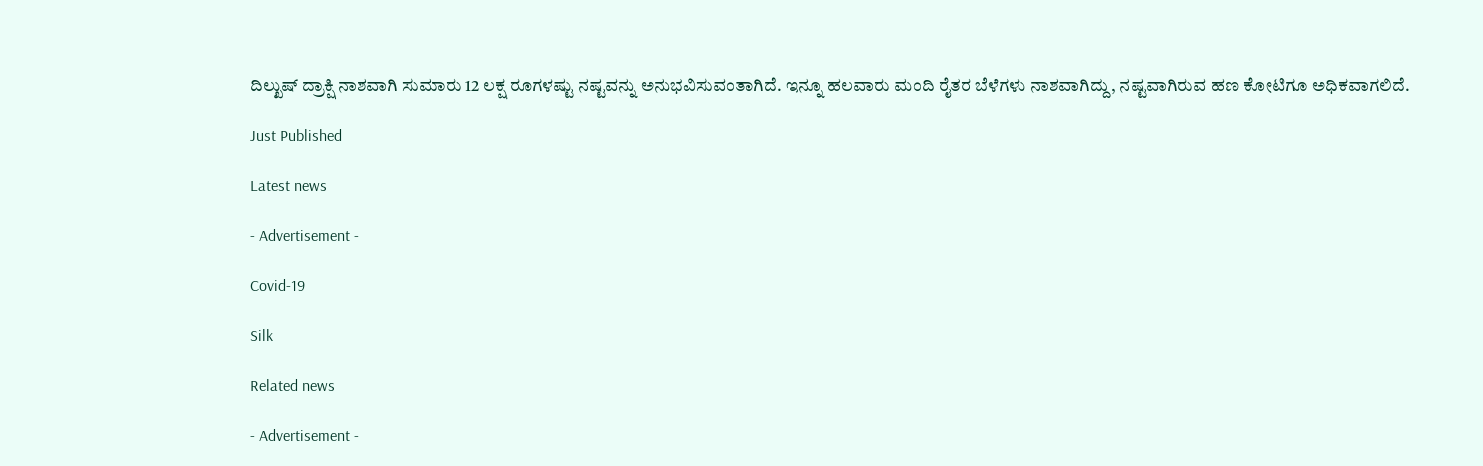ದಿಲ್ಖುಷ್ ದ್ರಾಕ್ಷಿ ನಾಶವಾಗಿ ಸುಮಾರು 12 ಲಕ್ಷ ರೂಗಳಷ್ಟು ನಷ್ಟವನ್ನು ಅನುಭವಿಸುವಂತಾಗಿದೆ. ಇನ್ನೂ ಹಲವಾರು ಮಂದಿ ರೈತರ ಬೆಳೆಗಳು ನಾಶವಾಗಿದ್ದು, ನಷ್ಟವಾಗಿರುವ ಹಣ ಕೋಟಿಗೂ ಅಧಿಕವಾಗಲಿದೆ.

Just Published

Latest news

- Advertisement -

Covid-19

Silk

Related news

- Advertisement -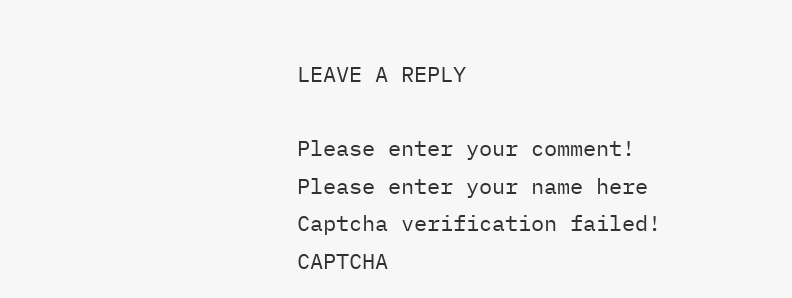LEAVE A REPLY

Please enter your comment!
Please enter your name here
Captcha verification failed!
CAPTCHA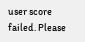user score failed. Please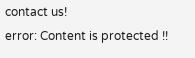contact us!
error: Content is protected !!